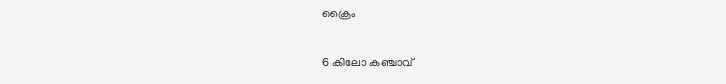ക്രൈം

6 കിലോ കഞ്ചാവ്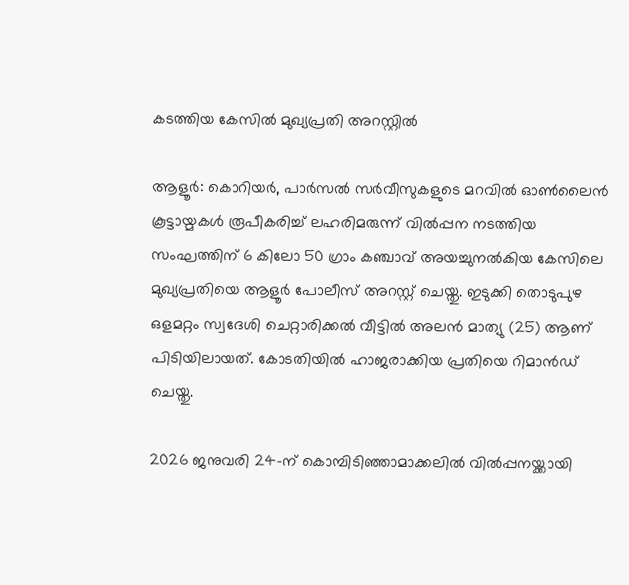കടത്തിയ കേസിൽ മുഖ്യപ്രതി അറസ്റ്റിൽ

ആളൂർ: കൊറിയർ, പാർസൽ സർവീസുകളുടെ മറവിൽ ഓൺലൈൻ കൂട്ടായ്മകൾ രൂപീകരിച്ച് ലഹരിമരുന്ന് വിൽപ്പന നടത്തിയ സംഘത്തിന് 6 കിലോ 50 ഗ്രാം കഞ്ചാവ് അയച്ചുനൽകിയ കേസിലെ മുഖ്യപ്രതിയെ ആളൂർ പോലീസ് അറസ്റ്റ് ചെയ്തു. ഇടുക്കി തൊടുപുഴ ഒളമറ്റം സ്വദേശി ചെറ്റാരിക്കൽ വീട്ടിൽ അലൻ മാത്യു (25) ആണ് പിടിയിലായത്. കോടതിയിൽ ഹാജരാക്കിയ പ്രതിയെ റിമാൻഡ് ചെയ്തു.

2026 ജനുവരി 24-ന് കൊമ്പിടിഞ്ഞാമാക്കലിൽ വിൽപ്പനയ്ക്കായി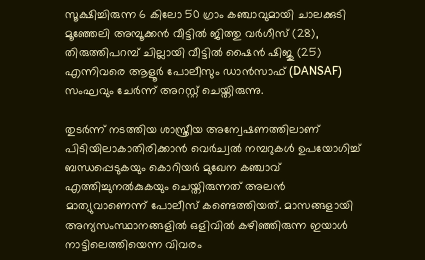സൂക്ഷിച്ചിരുന്ന 6 കിലോ 50 ഗ്രാം കഞ്ചാവുമായി ചാലക്കുടി മൂഞ്ഞേലി അമ്പൂക്കൻ വീട്ടിൽ ജിത്തു വർഗീസ് (28), തിരുത്തിപറമ്പ് ചില്ലായി വീട്ടിൽ ഷൈൻ ഷിജു (25) എന്നിവരെ ആളൂർ പോലീസും ഡാൻസാഫ് (DANSAF) സംഘവും ചേർന്ന് അറസ്റ്റ് ചെയ്തിരുന്നു.

തുടർന്ന് നടത്തിയ ശാസ്ത്രീയ അന്വേഷണത്തിലാണ് പിടിയിലാകാതിരിക്കാൻ വെർച്വൽ നമ്പറുകൾ ഉപയോഗിച്ച് ബന്ധപ്പെടുകയും കൊറിയർ മുഖേന കഞ്ചാവ് എത്തിച്ചുനൽകുകയും ചെയ്തിരുന്നത് അലൻ മാത്യുവാണെന്ന് പോലീസ് കണ്ടെത്തിയത്. മാസങ്ങളായി അന്യസംസ്ഥാനങ്ങളിൽ ഒളിവിൽ കഴിഞ്ഞിരുന്ന ഇയാൾ നാട്ടിലെത്തിയെന്ന വിവരം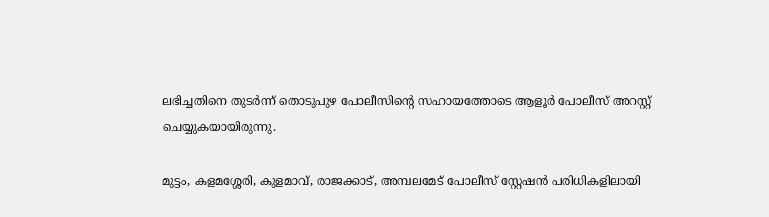ലഭിച്ചതിനെ തുടർന്ന് തൊടുപുഴ പോലീസിന്റെ സഹായത്തോടെ ആളൂർ പോലീസ് അറസ്റ്റ് ചെയ്യുകയായിരുന്നു.

മുട്ടം, കളമശ്ശേരി, കുളമാവ്, രാജക്കാട്, അമ്പലമേട് പോലീസ് സ്റ്റേഷൻ പരിധികളിലായി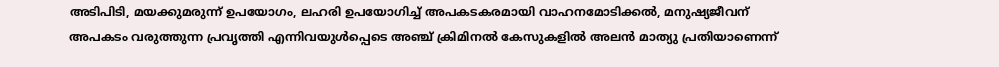അടിപിടി, മയക്കുമരുന്ന് ഉപയോഗം, ലഹരി ഉപയോഗിച്ച് അപകടകരമായി വാഹനമോടിക്കൽ, മനുഷ്യജീവന് അപകടം വരുത്തുന്ന പ്രവൃത്തി എന്നിവയുൾപ്പെടെ അഞ്ച് ക്രിമിനൽ കേസുകളിൽ അലൻ മാത്യു പ്രതിയാണെന്ന്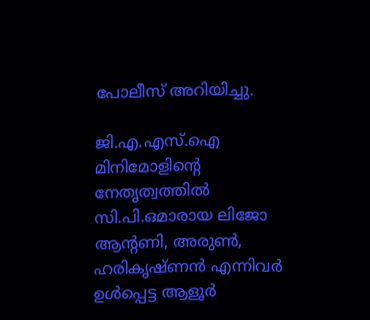പോലീസ് അറിയിച്ചു.

ജി.എ.എസ്.ഐ മിനിമോളിന്റെ നേതൃത്വത്തിൽ സി.പി.ഒമാരായ ലിജോ ആന്റണി, അരുൺ, ഹരികൃഷ്ണൻ എന്നിവർ ഉൾപ്പെട്ട ആളൂർ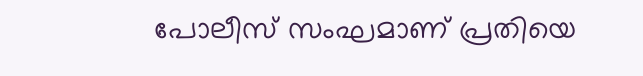പോലീസ് സംഘമാണ് പ്രതിയെ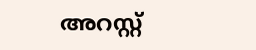അറസ്റ്റ്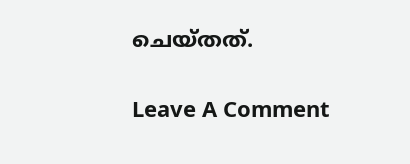ചെയ്തത്.

Leave A Comment